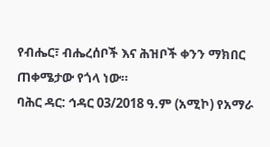የብሔር፣ ብሔረሰቦች እና ሕዝቦች ቀንን ማክበር ጠቀሜታው የጎላ ነው።
ባሕር ዳር: ኅዳር 03/2018 ዓ.ም (አሚኮ) የአማራ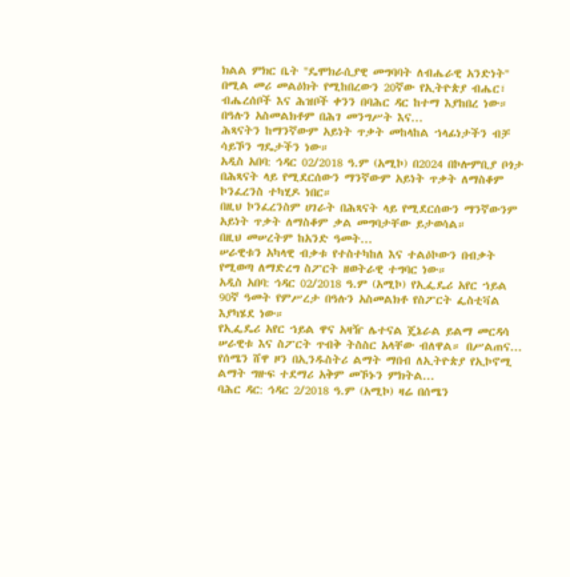ክልል ምክር ቤት ''ዴሞክራሲያዊ መግባባት ለብሔራዊ አንድነት'' በሚል መሪ መልዕክት የሚከበረውን 20ኛው የኢትዮጵያ ብሔር፣ ብሔረሰቦች እና ሕዝቦች ቀንን በባሕር ዳር ከተማ እያከበረ ነው።
በዓሉን አስመልክቶም በሕገ መንግሥት እና...
ሕጻናትን ከማንኛውም አይነት ጥቃት መከላከል ኀላፊነታችን ብቻ ሳይኾን ግዴታችን ነው።
አዲስ አበባ: ኅዳር 02/2018 ዓ.ም (አሚኮ) በ2024 በኮሎምቢያ ቦጎታ በሕጻናት ላይ የሚደርሰውን ማንኛውም አይነት ጥቃት ለማስቆም ኮንፈረንስ ተካሂዶ ነበር።
በዚህ ኮንፈረንስም ሀገራት በሕጻናት ላይ የሚደርሰውን ማንኛውንም አይነት ጥቃት ለማስቆም ቃል መግባታቸው ይታወሳል።
በዚህ መሠረትም ከአንድ ዓመት...
ሠራዊቱን አካላዊ ብቃቱ የተስተካከለ እና ተልዕኮውን በብቃት የሚወጣ ለማድረግ ስፖርት ዘወትራዊ ተግባር ነው።
አዲስ አበባ: ኅዳር 02/2018 ዓ.ም (አሚኮ) የኢፌዴሪ አየር ኀይል 90ኛ ዓመት የምሥረታ በዓሉን አስመልክቶ የስፖርት ፌስቲቫል እያካሄደ ነው።
የኢፌዴሪ አየር ኀይል ዋና አዛዥ ሌተናል ጄኔራል ይልማ መርዳሳ ሠራዊቱ እና ስፖርት ጥብቅ ትስስር አላቸው ብለዋል። በሥልጠና...
የሰሜን ሸዋ ዞን በኢንዱስትሪ ልማት ማበብ ለኢትዮጵያ የኢኮኖሚ ልማት ግዙፍ ተደማሪ አቅም መኾኑን ምክትል...
ባሕር ዳር: ኅዳር 2/2018 ዓ.ም (አሚኮ) ዛሬ በሰሜን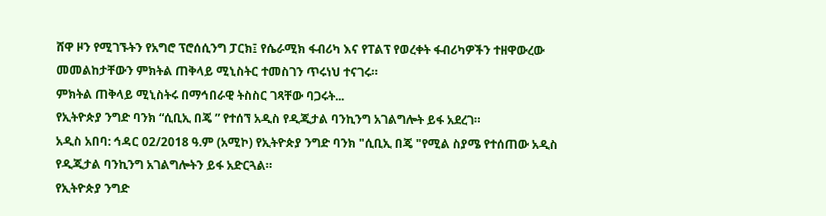ሸዋ ዞን የሚገኙትን የአግሮ ፕሮሰሲንግ ፓርክ፤ የሴራሚክ ፋብሪካ እና የፐልፕ የወረቀት ፋብሪካዎችን ተዘዋውረው መመልከታቸውን ምክትል ጠቅላይ ሚኒስትር ተመስገን ጥሩነህ ተናገሩ።
ምክትል ጠቅላይ ሚኒስትሩ በማኅበራዊ ትስስር ገጻቸው ባጋሩት...
የኢትዮጵያ ንግድ ባንክ “ሲቢኢ በጄ ” የተሰኘ አዲስ የዲጂታል ባንኪንግ አገልግሎት ይፋ አደረገ።
አዲስ አበባ: ኅዳር 02/2018 ዓ.ም (አሚኮ) የኢትዮጵያ ንግድ ባንክ "ሲቢኢ በጄ "የሚል ስያሜ የተሰጠው አዲስ የዲጂታል ባንኪንግ አገልግሎትን ይፋ አድርጓል።
የኢትዮጵያ ንግድ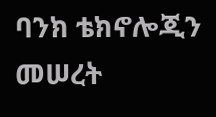ባንክ ቴክኖሎጂን መሠረት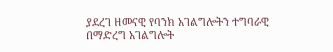ያደረገ ዘመናዊ የባንክ አገልግሎትን ተግባራዊ በማድረግ አገልግሎት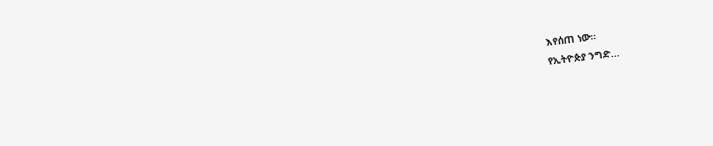እየሰጠ ነው።
የኢትዮጵያ ንግድ...